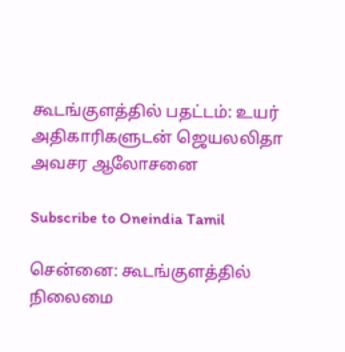கூடங்குளத்தில் பதட்டம்: உயர் அதிகாரிகளுடன் ஜெயலலிதா அவசர ஆலோசனை

Subscribe to Oneindia Tamil

சென்னை: கூடங்குளத்தில் நிலைமை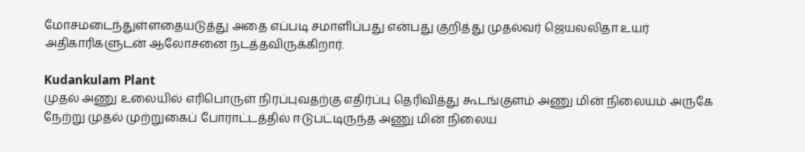மோசமடைந்துள்ளதையடுத்து அதை எப்படி சமாளிப்பது என்பது குறித்து முதல்வர் ஜெயலலிதா உயர் அதிகாரிகளுடன் ஆலோசனை நடத்தவிருக்கிறார்.

Kudankulam Plant
முதல் அணு உலையில் எரிபொருள் நிரப்புவதற்கு எதிர்ப்பு தெரிவித்து கூடங்குளம் அணு மின் நிலையம் அருகே நேற்று முதல் முற்றுகைப் போராட்டத்தில் ஈடுபட்டிருந்த அணு மின் நிலைய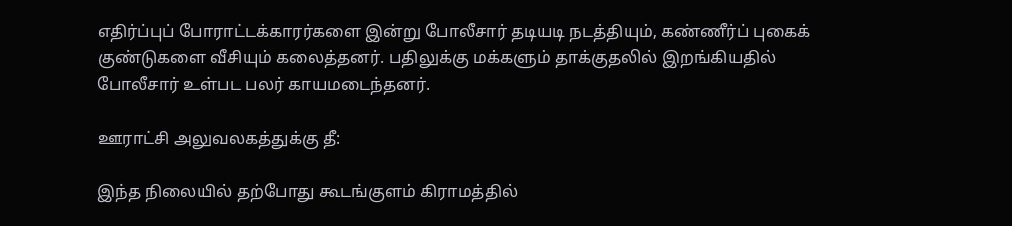எதிர்ப்புப் போராட்டக்காரர்களை இன்று போலீசார் தடியடி நடத்தியும், கண்ணீர்ப் புகைக் குண்டுகளை வீசியும் கலைத்தனர். பதிலுக்கு மக்களும் தாக்குதலில் இறங்கியதில் போலீசார் உள்பட பலர் காயமடைந்தனர்.

ஊராட்சி அலுவலகத்துக்கு தீ:

இந்த நிலையில் தற்போது கூடங்குளம் கிராமத்தில்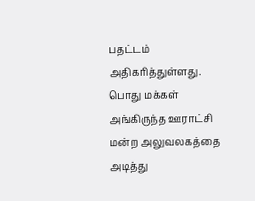பதட்டம் அதிகரித்துள்ளது. பொது மக்கள் அங்கிருந்த ஊராட்சி மன்ற அலுவலகத்தை அடித்து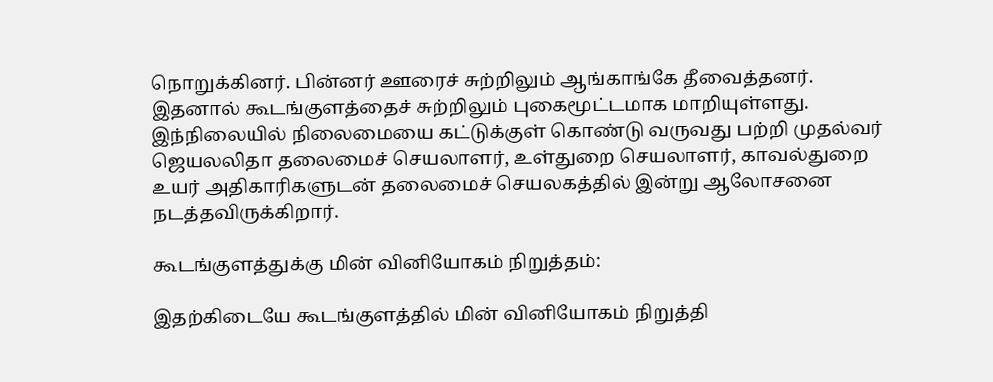நொறுக்கினர். பின்னர் ஊரைச் சுற்றிலும் ஆங்காங்கே தீவைத்தனர். இதனால் கூடங்குளத்தைச் சுற்றிலும் புகைமூட்டமாக மாறியுள்ளது. இந்நிலையில் நிலைமையை கட்டுக்குள் கொண்டு வருவது பற்றி முதல்வர் ஜெயலலிதா தலைமைச் செயலாளர், உள்துறை செயலாளர், காவல்துறை உயர் அதிகாரிகளுடன் தலைமைச் செயலகத்தில் இன்று ஆலோசனை நடத்தவிருக்கிறார்.

கூடங்குளத்துக்கு மின் வினியோகம் நிறுத்தம்:

இதற்கிடையே கூடங்குளத்தில் மின் வினியோகம் நிறுத்தி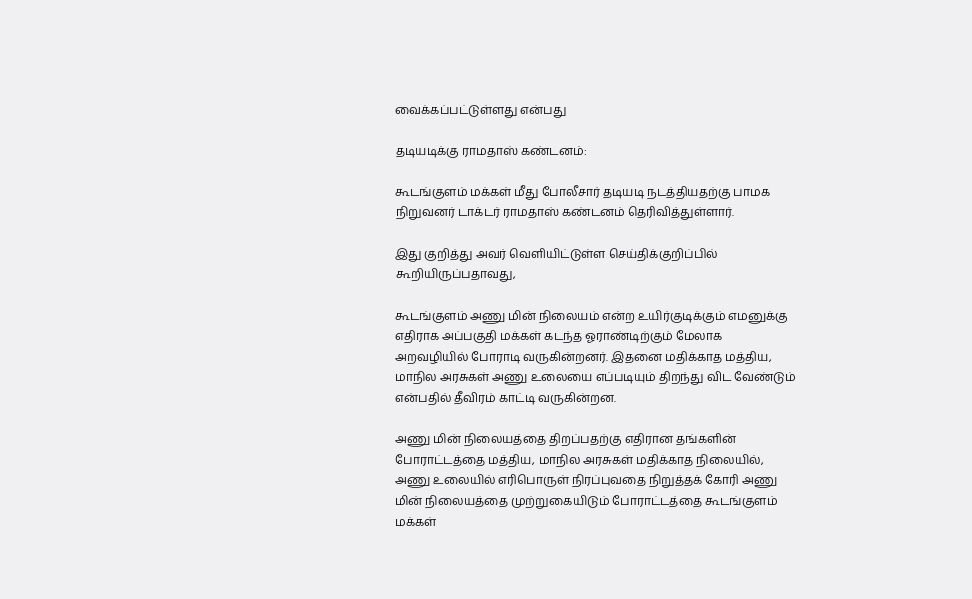வைக்கப்பட்டுள்ளது என்பது

தடியடிக்கு ராமதாஸ் கண்டனம்:

கூடங்குளம் மக்கள் மீது போலீசார் தடியடி நடத்தியதற்கு பாமக நிறுவனர் டாக்டர் ராமதாஸ் கண்டனம் தெரிவித்துள்ளார்.

இது குறித்து அவர் வெளியிட்டுள்ள செய்திக்குறிப்பில் கூறியிருப்பதாவது,

கூடங்குளம் அணு மின் நிலையம் என்ற உயிர்குடிக்கும் எமனுக்கு எதிராக அப்பகுதி மக்கள் கடந்த ஓராண்டிற்கும் மேலாக அறவழியில் போராடி வருகின்றனர். இதனை மதிக்காத மத்திய, மாநில அரசுகள் அணு உலையை எப்படியும் திறந்து விட வேண்டும் என்பதில் தீவிரம் காட்டி வருகின்றன.

அணு மின் நிலையத்தை திறப்பதற்கு எதிரான தங்களின் போராட்டத்தை மத்திய, மாநில அரசுகள் மதிக்காத நிலையில், அணு உலையில் எரிபொருள் நிரப்புவதை நிறுத்தக் கோரி அணு மின் நிலையத்தை முற்றுகையிடும் போராட்டத்தை கூடங்குளம் மக்கள்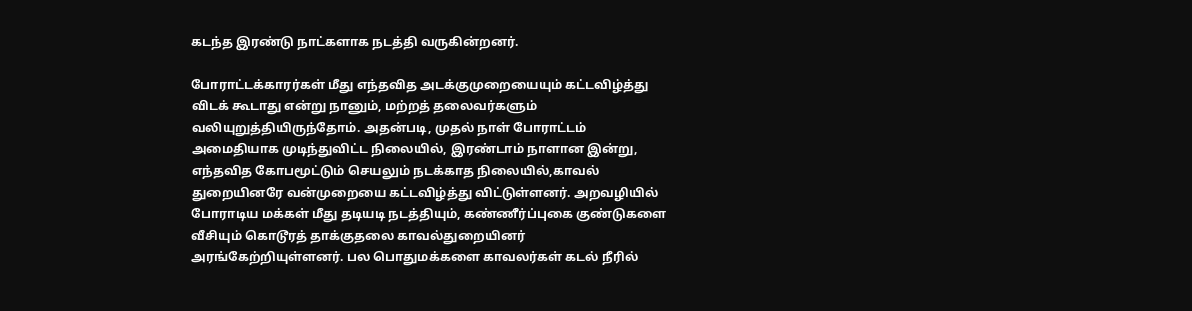கடந்த இரண்டு நாட்களாக நடத்தி வருகின்றனர்.

போராட்டக்காரர்கள் மீது எந்தவித அடக்குமுறையையும் கட்டவிழ்த்து விடக் கூடாது என்று நானும், மற்றத் தலைவர்களும் வலியுறுத்தியிருந்தோம். அதன்படி, முதல் நாள் போராட்டம் அமைதியாக முடிந்துவிட்ட நிலையில், இரண்டாம் நாளான இன்று, எந்தவித கோபமூட்டும் செயலும் நடக்காத நிலையில்,காவல் துறையினரே வன்முறையை கட்டவிழ்த்து விட்டுள்ளனர். அறவழியில் போராடிய மக்கள் மீது தடியடி நடத்தியும், கண்ணீர்ப்புகை குண்டுகளை வீசியும் கொடூரத் தாக்குதலை காவல்துறையினர் அரங்கேற்றியுள்ளனர். பல பொதுமக்களை காவலர்கள் கடல் நீரில்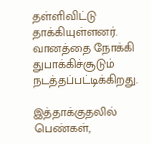தள்ளிவிட்டு தாக்கியுள்ளனர். வானத்தை நோக்கி துபாக்கிச்சூடும் நடத்தப்பட்டிக்கிறது.

இத்தாக்குதலில் பெண்கள்,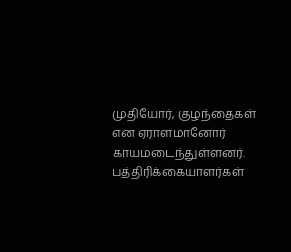முதியோர், குழந்தைகள் என ஏராளமானோர் காயமடைந்துள்ளனர். பத்திரிக்கையாளர்கள்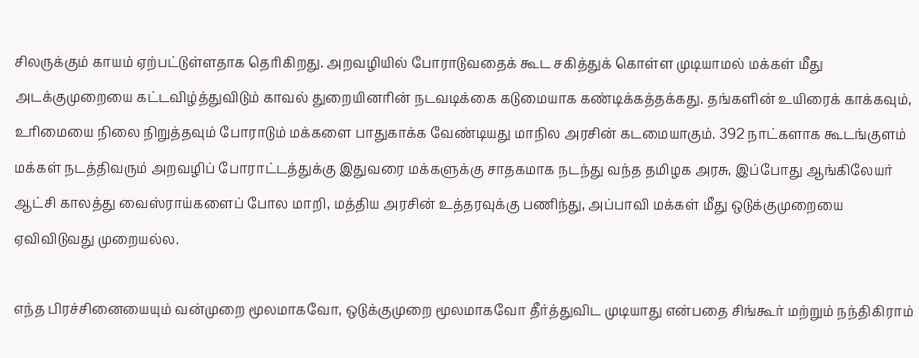சிலருக்கும் காயம் ஏற்பட்டுள்ளதாக தெரிகிறது. அறவழியில் போராடுவதைக் கூட சகித்துக் கொள்ள முடியாமல் மக்கள் மீது அடக்குமுறையை கட்டவிழ்த்துவிடும் காவல் துறையினரின் நடவடிக்கை கடுமையாக கண்டிக்கத்தக்கது. தங்களின் உயிரைக் காக்கவும், உரிமையை நிலை நிறுத்தவும் போராடும் மக்களை பாதுகாக்க வேண்டியது மாநில அரசின் கடமையாகும். 392 நாட்களாக கூடங்குளம் மக்கள் நடத்திவரும் அறவழிப் போராட்டத்துக்கு இதுவரை மக்களுக்கு சாதகமாக நடந்து வந்த தமிழக அரசு, இப்போது ஆங்கிலேயர் ஆட்சி காலத்து வைஸ்ராய்களைப் போல மாறி, மத்திய அரசின் உத்தரவுக்கு பணிந்து, அப்பாவி மக்கள் மீது ஒடுக்குமுறையை ஏவிவிடுவது முறையல்ல.

எந்த பிரச்சினையையும் வன்முறை மூலமாகவோ, ஒடுக்குமுறை மூலமாகவோ தீர்த்துவிட முடியாது என்பதை சிங்கூர் மற்றும் நந்திகிராம்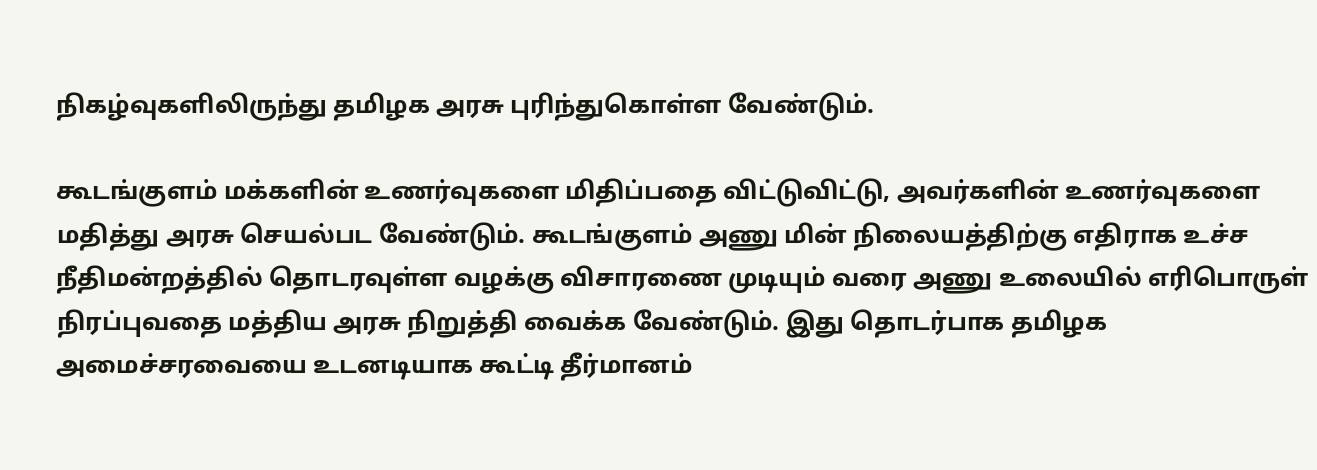நிகழ்வுகளிலிருந்து தமிழக அரசு புரிந்துகொள்ள வேண்டும்.

கூடங்குளம் மக்களின் உணர்வுகளை மிதிப்பதை விட்டுவிட்டு, அவர்களின் உணர்வுகளை மதித்து அரசு செயல்பட வேண்டும். கூடங்குளம் அணு மின் நிலையத்திற்கு எதிராக உச்ச நீதிமன்றத்தில் தொடரவுள்ள வழக்கு விசாரணை முடியும் வரை அணு உலையில் எரிபொருள் நிரப்புவதை மத்திய அரசு நிறுத்தி வைக்க வேண்டும். இது தொடர்பாக தமிழக அமைச்சரவையை உடனடியாக கூட்டி தீர்மானம்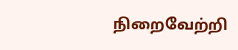நிறைவேற்றி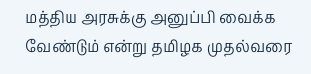மத்திய அரசுக்கு அனுப்பி வைக்க வேண்டும் என்று தமிழக முதல்வரை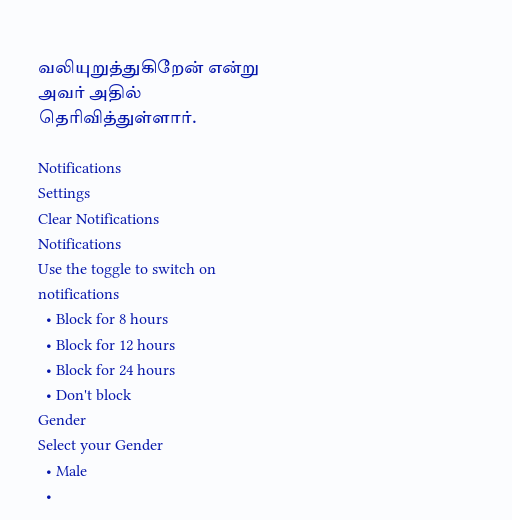வலியுறுத்துகிறேன் என்று அவர் அதில் தெரிவித்துள்ளார்.

Notifications
Settings
Clear Notifications
Notifications
Use the toggle to switch on notifications
  • Block for 8 hours
  • Block for 12 hours
  • Block for 24 hours
  • Don't block
Gender
Select your Gender
  • Male
  •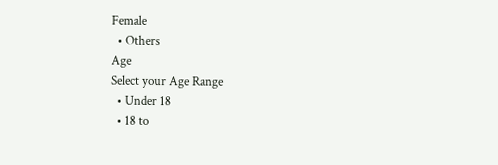Female
  • Others
Age
Select your Age Range
  • Under 18
  • 18 to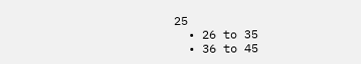25
  • 26 to 35
  • 36 to 45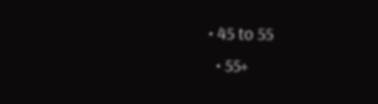• 45 to 55
  • 55+